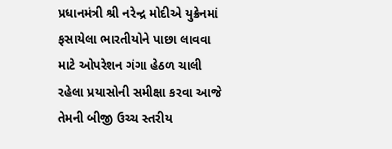પ્રધાનમંત્રી શ્રી નરેન્દ્ર મોદીએ યુક્રેનમાં ફસાયેલા ભારતીયોને પાછા લાવવા માટે ઓપરેશન ગંગા હેઠળ ચાલી રહેલા પ્રયાસોની સમીક્ષા કરવા આજે તેમની બીજી ઉચ્ચ સ્તરીય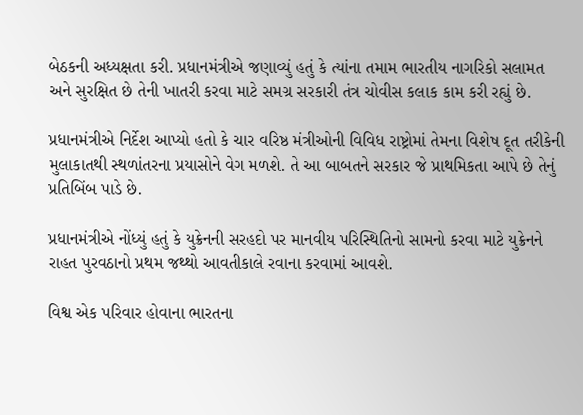બેઠકની અધ્યક્ષતા કરી. પ્રધાનમંત્રીએ જણાવ્યું હતું કે ત્યાંના તમામ ભારતીય નાગરિકો સલામત અને સુરક્ષિત છે તેની ખાતરી કરવા માટે સમગ્ર સરકારી તંત્ર ચોવીસ કલાક કામ કરી રહ્યું છે.

પ્રધાનમંત્રીએ નિર્દેશ આપ્યો હતો કે ચાર વરિષ્ઠ મંત્રીઓની વિવિધ રાષ્ટ્રોમાં તેમના વિશેષ દૂત તરીકેની મુલાકાતથી સ્થળાંતરના પ્રયાસોને વેગ મળશે. તે આ બાબતને સરકાર જે પ્રાથમિકતા આપે છે તેનું પ્રતિબિંબ પાડે છે.

પ્રધાનમંત્રીએ નોંધ્યું હતું કે યુક્રેનની સરહદો પર માનવીય પરિસ્થિતિનો સામનો કરવા માટે યુક્રેનને રાહત પુરવઠાનો પ્રથમ જથ્થો આવતીકાલે રવાના કરવામાં આવશે.

વિશ્વ એક પરિવાર હોવાના ભારતના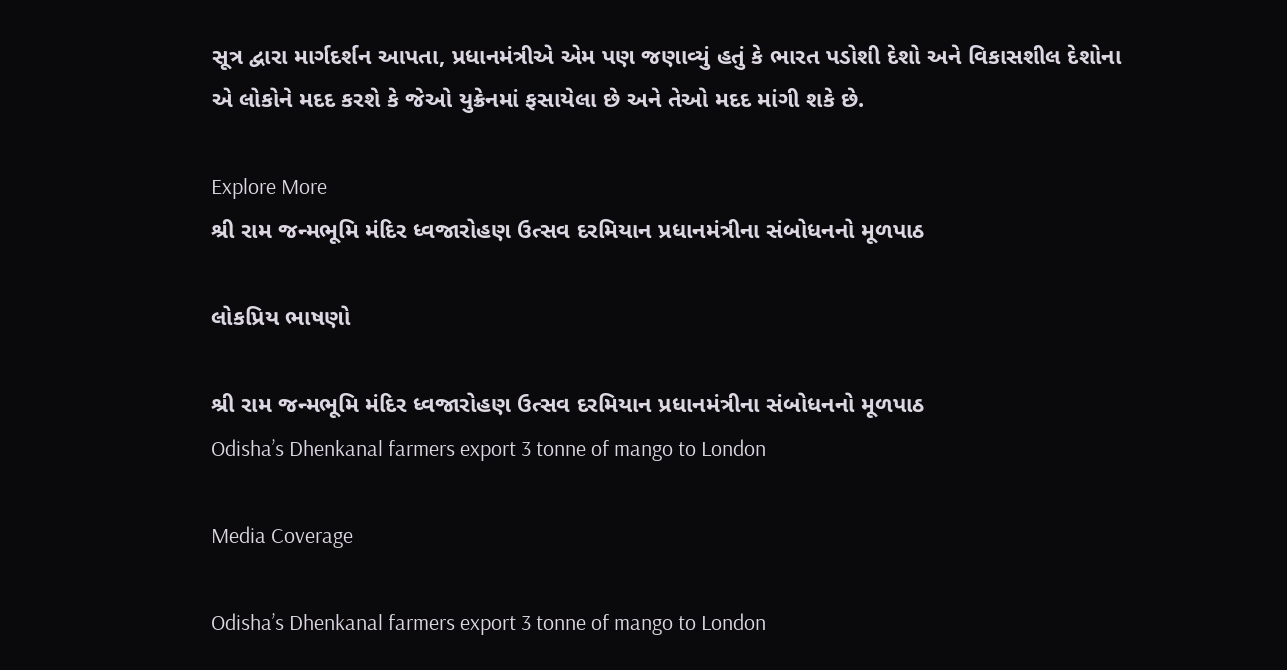સૂત્ર દ્વારા માર્ગદર્શન આપતા, પ્રધાનમંત્રીએ એમ પણ જણાવ્યું હતું કે ભારત પડોશી દેશો અને વિકાસશીલ દેશોના એ લોકોને મદદ કરશે કે જેઓ યુક્રેનમાં ફસાયેલા છે અને તેઓ મદદ માંગી શકે છે.

Explore More
શ્રી રામ જન્મભૂમિ મંદિર ધ્વજારોહણ ઉત્સવ દરમિયાન પ્રધાનમંત્રીના સંબોધનનો મૂળપાઠ

લોકપ્રિય ભાષણો

શ્રી રામ જન્મભૂમિ મંદિર ધ્વજારોહણ ઉત્સવ દરમિયાન પ્રધાનમંત્રીના સંબોધનનો મૂળપાઠ
Odisha’s Dhenkanal farmers export 3 tonne of mango to London

Media Coverage

Odisha’s Dhenkanal farmers export 3 tonne of mango to London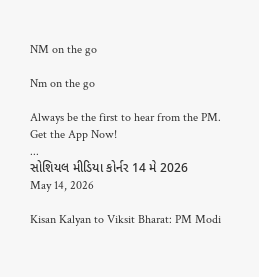NM on the go

Nm on the go

Always be the first to hear from the PM. Get the App Now!
...
સોશિયલ મીડિયા કોર્નર 14 મે 2026
May 14, 2026

Kisan Kalyan to Viksit Bharat: PM Modi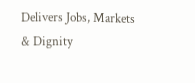Delivers Jobs, Markets & Dignity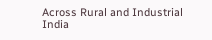Across Rural and Industrial India